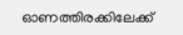ഓണത്തിരക്കിലേക്ക്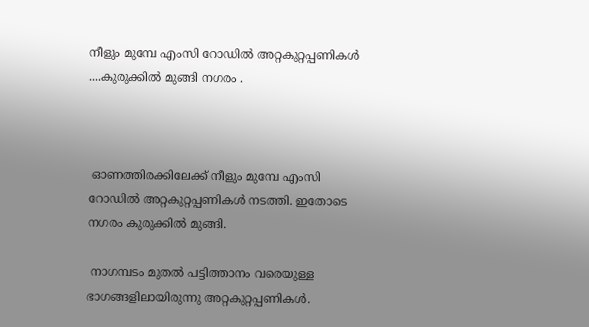നീളും മുമ്പേ എംസി റോഡില്‍ അറ്റകുറ്റപ്പണികൾ ....കുരുക്കിൽ മുങ്ങി നഗരം .



 ഓണത്തിരക്കിലേക്ക് നീളും മുമ്പേ എംസി റോഡില്‍ അറ്റകുറ്റപ്പണികൾ നടത്തി. ഇതോടെ നഗരം കുരുക്കിൽ മുങ്ങി.

 നാഗമ്പടം മുതല്‍ പട്ടിത്താനം വരെയുള്ള ഭാഗങ്ങളിലായിരുന്നു അറ്റകുറ്റപ്പണികള്‍.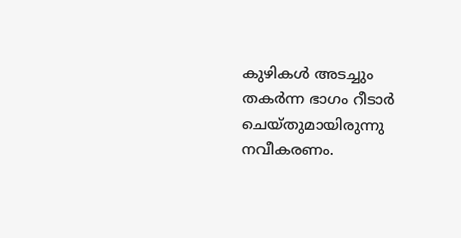കുഴികള്‍ അടച്ചും തകര്‍ന്ന ഭാഗം റീടാര്‍ ചെയ്‌തുമായിരുന്നു നവീകരണം.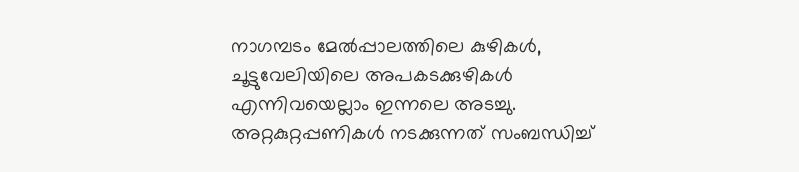നാഗമ്പടം മേല്‍പ്പാലത്തിലെ കുഴികള്‍, ചൂട്ടുവേലിയിലെ അപകടക്കുഴികള്‍ എന്നിവയെല്ലാം ഇന്നലെ അടച്ചു.  അറ്റകുറ്റപ്പണികൾ നടക്കുന്നത് സംബന്ധിച്ച്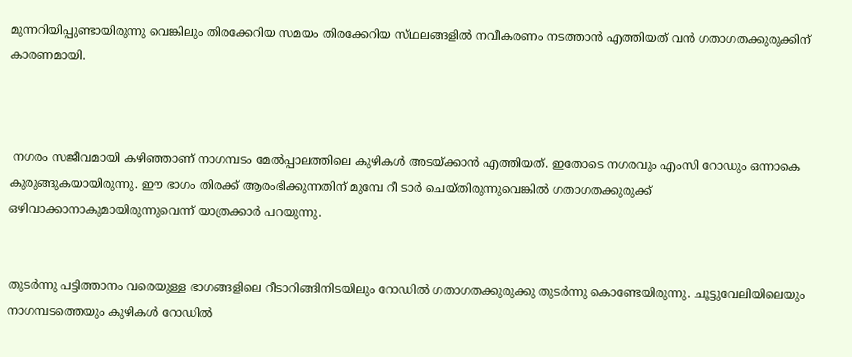മുന്നറിയിപ്പുണ്ടായിരുന്നു വെങ്കിലും തിരക്കേറിയ സമയം തിരക്കേറിയ സ്‌ഥലങ്ങളില്‍ നവീകരണം നടത്താന്‍ എത്തിയത് വന്‍ ഗതാഗതക്കുരുക്കിന് കാരണമായി.



 നഗരം സജീവമായി കഴിഞ്ഞാണ് നാഗമ്പടം മേല്‍പ്പാലത്തിലെ കുഴികള്‍ അടയ്‌ക്കാന്‍ എത്തിയത്‌. ഇതോടെ നഗരവും എംസി റോഡും ഒന്നാകെ കുരുങ്ങുകയായിരുന്നു. ഈ ഭാഗം തിരക്ക്‌ ആരംഭിക്കുന്നതിന് മുമ്പേ റീ ടാര്‍ ചെയ്‌തിരുന്നുവെങ്കില്‍ ഗതാഗതക്കുരുക്ക് ഒഴിവാക്കാനാകുമായിരുന്നുവെന്ന് യാത്രക്കാര്‍ പറയുന്നു.


തുടര്‍ന്നു പട്ടിത്താനം വരെയുള്ള ഭാഗങ്ങളിലെ റീടാറിങ്ങിനിടയിലും റോഡില്‍ ഗതാഗതക്കുരുക്കു തുടര്‍ന്നു കൊണ്ടേയിരുന്നു. ചൂട്ടുവേലിയിലെയും നാഗമ്പടത്തെയും കുഴികള്‍ റോഡില്‍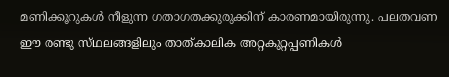മണിക്കൂറുകള്‍ നീളുന്ന ഗതാഗതക്കുരുക്കിന് കാരണമായിരുന്നു. പലതവണ ഈ രണ്ടു സ്‌ഥലങ്ങളിലും താത്‌കാലിക അറ്റകുറ്റപ്പണികള്‍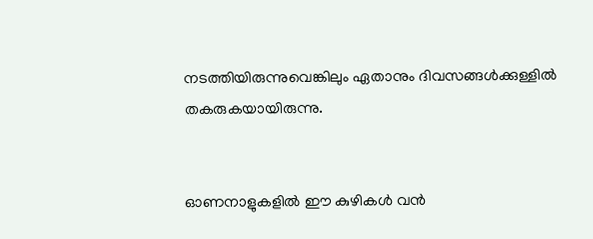നടത്തിയിരുന്നുവെങ്കിലും ഏതാനും ദിവസങ്ങള്‍ക്കുള്ളില്‍ തകരുകയായിരുന്നു.


ഓണനാളുകളില്‍ ഈ കുഴികള്‍ വന്‍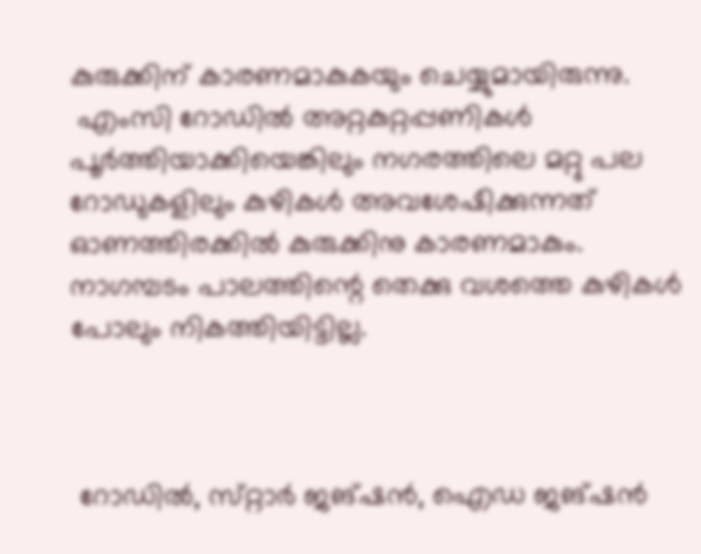കുരുക്കിന് കാരണമാകുകയും ചെയ്യുമായിരുന്നു.
 എംസി റോഡില്‍ അറ്റകുറ്റപ്പണികള്‍ പൂര്‍ത്തിയാക്കിയെങ്കിലും നഗരത്തിലെ മറ്റു പല റോഡുകളിലും കുഴികള്‍ അവശേഷിക്കുന്നത്‌ ഓണത്തിരക്കില്‍ കുരുക്കിനു കാരണമാകും. നാഗമ്പടം പാലത്തിന്റെ തെക്കു വശത്തെ കുഴികള്‍ പോലും നികത്തിയിട്ടില്ല.



 റോഡില്‍, സ്‌റ്റാര്‍ ജങ്‌ഷന്‍, ഐഡ ജങ്‌ഷന്‍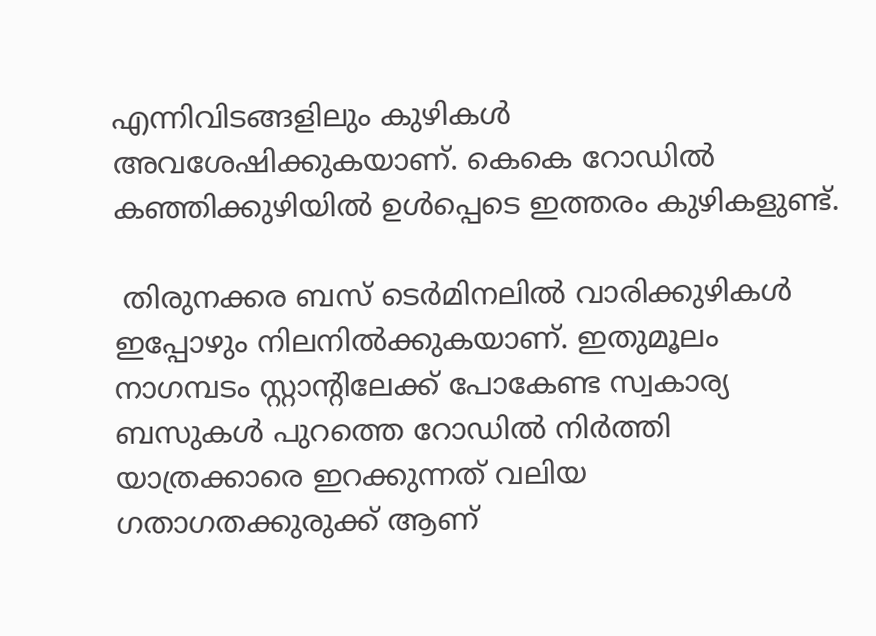എന്നിവിടങ്ങളിലും കുഴികള്‍ അവശേഷിക്കുകയാണ്‌. കെകെ റോഡില്‍ കഞ്ഞിക്കുഴിയില്‍ ഉള്‍പ്പെടെ ഇത്തരം കുഴികളുണ്ട്‌.

 തിരുനക്കര ബസ് ടെർമിനലിൽ വാരിക്കുഴികൾ ഇപ്പോഴും നിലനിൽക്കുകയാണ്. ഇതുമൂലം നാഗമ്പടം സ്റ്റാൻ്റിലേക്ക് പോകേണ്ട സ്വകാര്യ ബസുകൾ പുറത്തെ റോഡിൽ നിർത്തി യാത്രക്കാരെ ഇറക്കുന്നത് വലിയ ഗതാഗതക്കുരുക്ക് ആണ്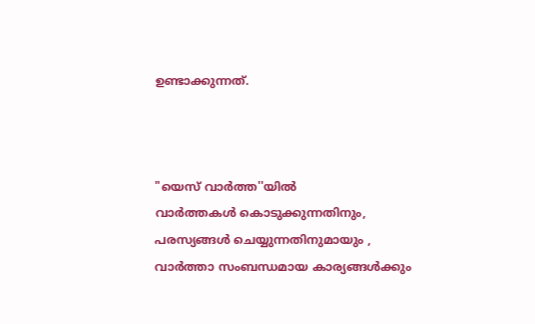ഉണ്ടാക്കുന്നത്.



"യെസ് വാർത്ത''യിൽ
വാർത്തകൾ കൊടുക്കുന്നതിനും,
പരസ്യങ്ങൾ ചെയ്യുന്നതിനുമായും ,
വാർത്താ സംബന്ധമായ കാര്യങ്ങൾക്കും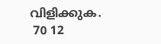വിളിക്കുക.
 70 12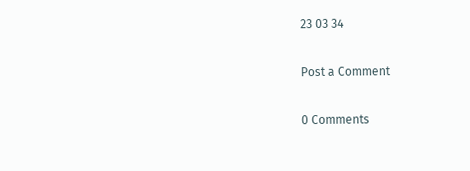23 03 34

Post a Comment

0 Comments